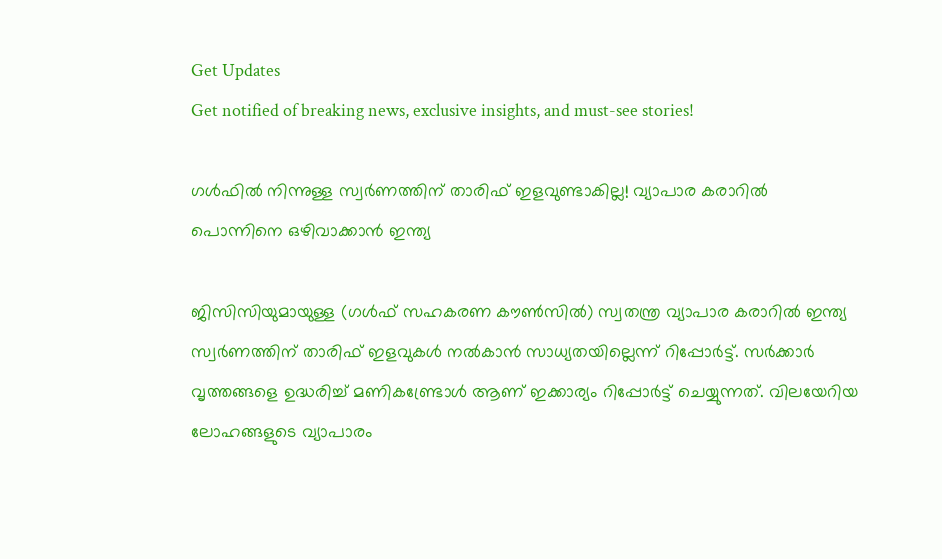Get Updates
Get notified of breaking news, exclusive insights, and must-see stories!

ഗള്‍ഫില്‍ നിന്നുള്ള സ്വര്‍ണത്തിന് താരിഫ് ഇളവുണ്ടാകില്ല! വ്യാപാര കരാറില്‍ പൊന്നിനെ ഒഴിവാക്കാന്‍ ഇന്ത്യ

ജിസിസിയുമായുള്ള (ഗള്‍ഫ് സഹകരണ കൗണ്‍സില്‍) സ്വതന്ത്ര വ്യാപാര കരാറില്‍ ഇന്ത്യ സ്വര്‍ണത്തിന് താരിഫ് ഇളവുകള്‍ നല്‍കാന്‍ സാധ്യതയില്ലെന്ന് റിപ്പോര്‍ട്ട്. സര്‍ക്കാര്‍ വൃത്തങ്ങളെ ഉദ്ധരിച്ച് മണികണ്ട്രോള്‍ ആണ് ഇക്കാര്യം റിപ്പോര്‍ട്ട് ചെയ്യുന്നത്. വിലയേറിയ ലോഹങ്ങളുടെ വ്യാപാരം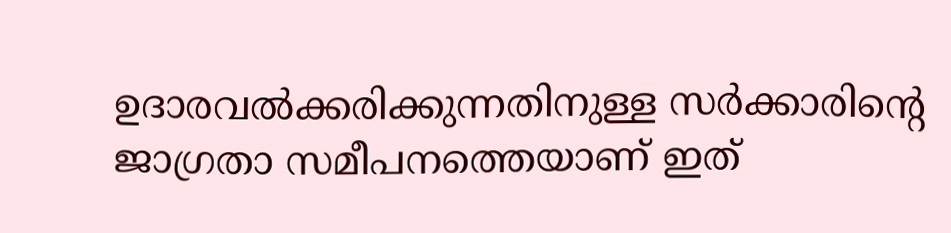ഉദാരവല്‍ക്കരിക്കുന്നതിനുള്ള സര്‍ക്കാരിന്റെ ജാഗ്രതാ സമീപനത്തെയാണ് ഇത്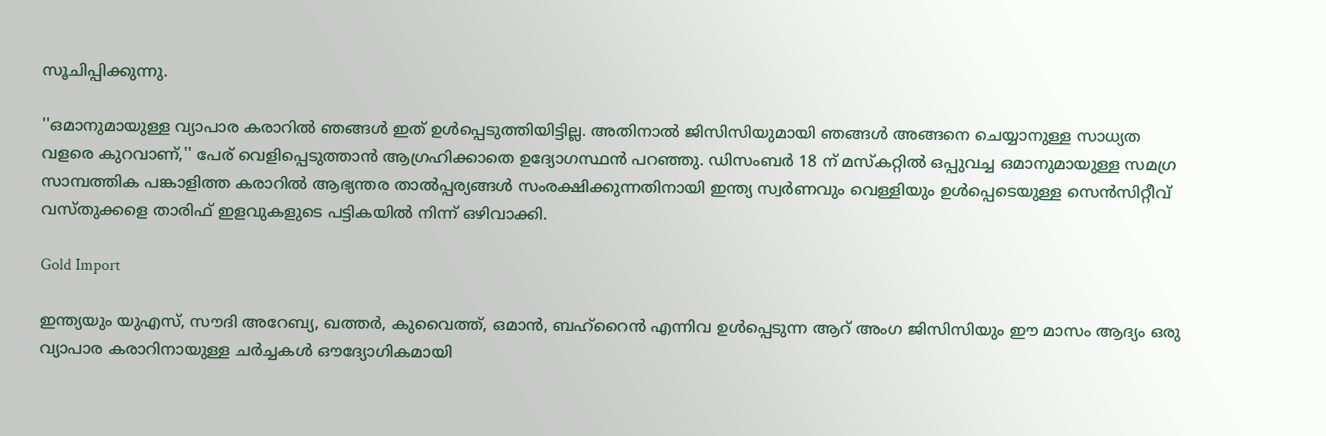സൂചിപ്പിക്കുന്നു.

''ഒമാനുമായുള്ള വ്യാപാര കരാറില്‍ ഞങ്ങള്‍ ഇത് ഉള്‍പ്പെടുത്തിയിട്ടില്ല. അതിനാല്‍ ജിസിസിയുമായി ഞങ്ങള്‍ അങ്ങനെ ചെയ്യാനുള്ള സാധ്യത വളരെ കുറവാണ്,'' പേര് വെളിപ്പെടുത്താന്‍ ആഗ്രഹിക്കാതെ ഉദ്യോഗസ്ഥന്‍ പറഞ്ഞു. ഡിസംബര്‍ 18 ന് മസ്‌കറ്റില്‍ ഒപ്പുവച്ച ഒമാനുമായുള്ള സമഗ്ര സാമ്പത്തിക പങ്കാളിത്ത കരാറില്‍ ആഭ്യന്തര താല്‍പ്പര്യങ്ങള്‍ സംരക്ഷിക്കുന്നതിനായി ഇന്ത്യ സ്വര്‍ണവും വെള്ളിയും ഉള്‍പ്പെടെയുള്ള സെന്‍സിറ്റീവ് വസ്തുക്കളെ താരിഫ് ഇളവുകളുടെ പട്ടികയില്‍ നിന്ന് ഒഴിവാക്കി.

Gold Import

ഇന്ത്യയും യുഎസ്, സൗദി അറേബ്യ, ഖത്തര്‍, കുവൈത്ത്, ഒമാന്‍, ബഹ്റൈന്‍ എന്നിവ ഉള്‍പ്പെടുന്ന ആറ് അംഗ ജിസിസിയും ഈ മാസം ആദ്യം ഒരു വ്യാപാര കരാറിനായുള്ള ചര്‍ച്ചകള്‍ ഔദ്യോഗികമായി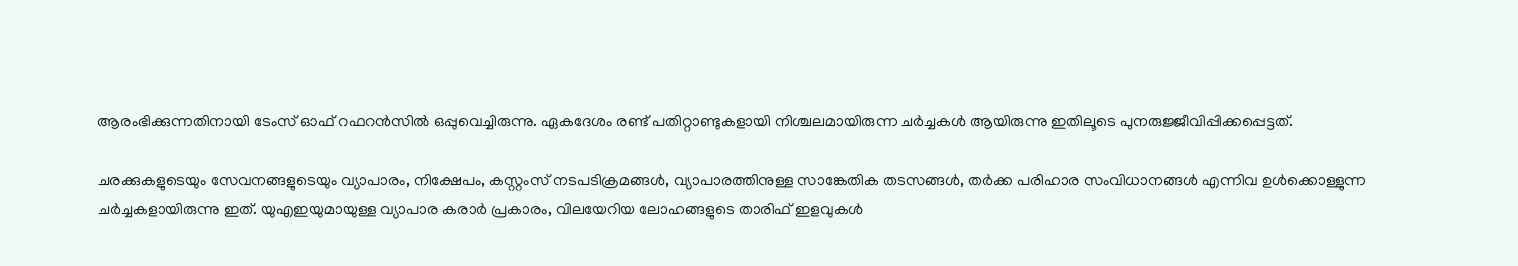ആരംഭിക്കുന്നതിനായി ടേംസ് ഓഫ് റഫറന്‍സില്‍ ഒപ്പുവെച്ചിരുന്നു. ഏകദേശം രണ്ട് പതിറ്റാണ്ടുകളായി നിശ്ചലമായിരുന്ന ചര്‍ച്ചകള്‍ ആയിരുന്നു ഇതിലൂടെ പുനരുജ്ജീവിപ്പിക്കപ്പെട്ടത്.

ചരക്കുകളുടെയും സേവനങ്ങളുടെയും വ്യാപാരം, നിക്ഷേപം, കസ്റ്റംസ് നടപടിക്രമങ്ങള്‍, വ്യാപാരത്തിനുള്ള സാങ്കേതിക തടസങ്ങള്‍, തര്‍ക്ക പരിഹാര സംവിധാനങ്ങള്‍ എന്നിവ ഉള്‍ക്കൊള്ളുന്ന ചര്‍ച്ചകളായിരുന്നു ഇത്. യുഎഇയുമായുള്ള വ്യാപാര കരാര്‍ പ്രകാരം, വിലയേറിയ ലോഹങ്ങളുടെ താരിഫ് ഇളവുകള്‍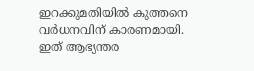ഇറക്കുമതിയില്‍ കുത്തനെ വര്‍ധനവിന് കാരണമായി. ഇത് ആഭ്യന്തര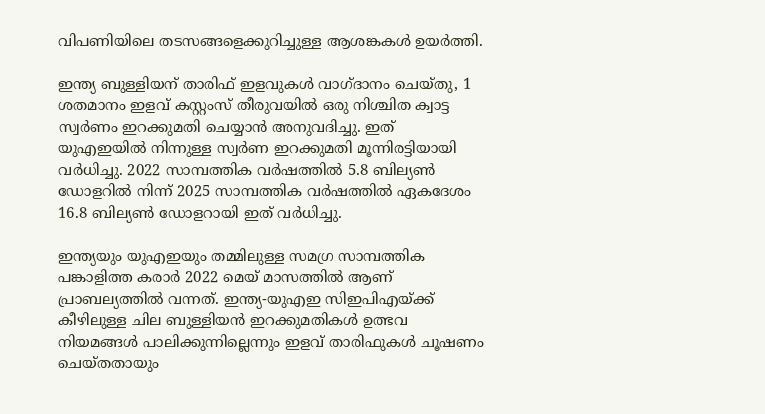വിപണിയിലെ തടസങ്ങളെക്കുറിച്ചുള്ള ആശങ്കകള്‍ ഉയര്‍ത്തി.

ഇന്ത്യ ബുള്ളിയന് താരിഫ് ഇളവുകള്‍ വാഗ്ദാനം ചെയ്തു, 1 ശതമാനം ഇളവ് കസ്റ്റംസ് തീരുവയില്‍ ഒരു നിശ്ചിത ക്വാട്ട സ്വര്‍ണം ഇറക്കുമതി ചെയ്യാന്‍ അനുവദിച്ചു. ഇത് യുഎഇയില്‍ നിന്നുള്ള സ്വര്‍ണ ഇറക്കുമതി മൂന്നിരട്ടിയായി വര്‍ധിച്ചു. 2022 സാമ്പത്തിക വര്‍ഷത്തില്‍ 5.8 ബില്യണ്‍ ഡോളറില്‍ നിന്ന് 2025 സാമ്പത്തിക വര്‍ഷത്തില്‍ ഏകദേശം 16.8 ബില്യണ്‍ ഡോളറായി ഇത് വര്‍ധിച്ചു.

ഇന്ത്യയും യുഎഇയും തമ്മിലുള്ള സമഗ്ര സാമ്പത്തിക പങ്കാളിത്ത കരാര്‍ 2022 മെയ് മാസത്തില്‍ ആണ് പ്രാബല്യത്തില്‍ വന്നത്. ഇന്ത്യ-യുഎഇ സിഇപിഎയ്ക്ക് കീഴിലുള്ള ചില ബുള്ളിയന്‍ ഇറക്കുമതികള്‍ ഉത്ഭവ നിയമങ്ങള്‍ പാലിക്കുന്നില്ലെന്നും ഇളവ് താരിഫുകള്‍ ചൂഷണം ചെയ്തതായും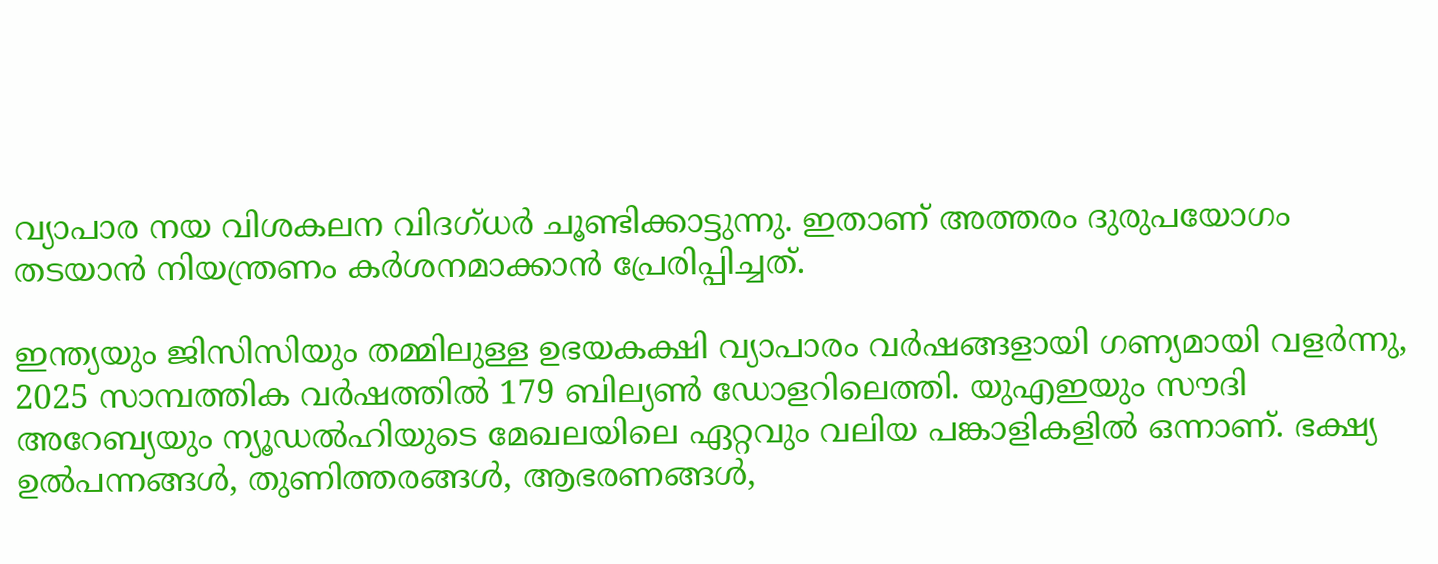വ്യാപാര നയ വിശകലന വിദഗ്ധര്‍ ചൂണ്ടിക്കാട്ടുന്നു. ഇതാണ് അത്തരം ദുരുപയോഗം തടയാന്‍ നിയന്ത്രണം കര്‍ശനമാക്കാന്‍ പ്രേരിപ്പിച്ചത്.

ഇന്ത്യയും ജിസിസിയും തമ്മിലുള്ള ഉഭയകക്ഷി വ്യാപാരം വര്‍ഷങ്ങളായി ഗണ്യമായി വളര്‍ന്നു, 2025 സാമ്പത്തിക വര്‍ഷത്തില്‍ 179 ബില്യണ്‍ ഡോളറിലെത്തി. യുഎഇയും സൗദി അറേബ്യയും ന്യൂഡല്‍ഹിയുടെ മേഖലയിലെ ഏറ്റവും വലിയ പങ്കാളികളില്‍ ഒന്നാണ്. ഭക്ഷ്യ ഉല്‍പന്നങ്ങള്‍, തുണിത്തരങ്ങള്‍, ആഭരണങ്ങള്‍,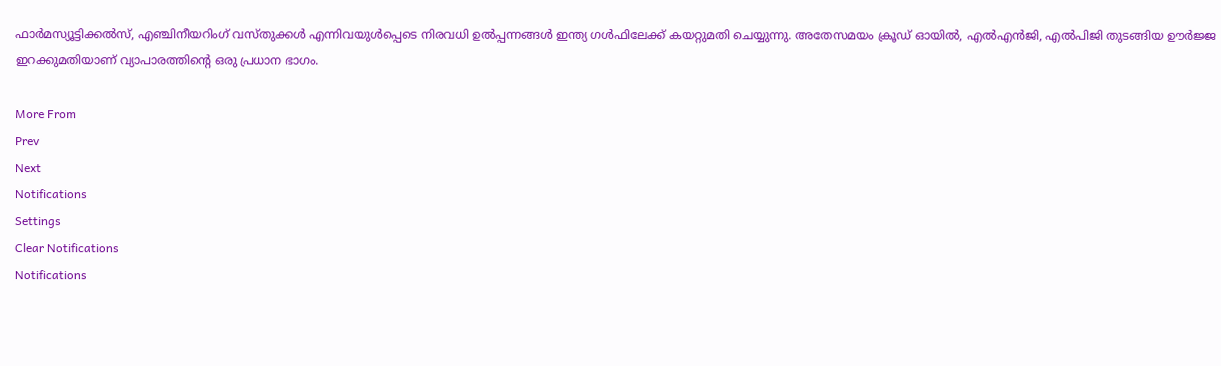ഫാര്‍മസ്യൂട്ടിക്കല്‍സ്, എഞ്ചിനീയറിംഗ് വസ്തുക്കള്‍ എന്നിവയുള്‍പ്പെടെ നിരവധി ഉല്‍പ്പന്നങ്ങള്‍ ഇന്ത്യ ഗള്‍ഫിലേക്ക് കയറ്റുമതി ചെയ്യുന്നു. അതേസമയം ക്രൂഡ് ഓയില്‍, എല്‍എന്‍ജി, എല്‍പിജി തുടങ്ങിയ ഊര്‍ജ്ജ ഇറക്കുമതിയാണ് വ്യാപാരത്തിന്റെ ഒരു പ്രധാന ഭാഗം.

More From
Prev
Next
Notifications
Settings
Clear Notifications
Notifications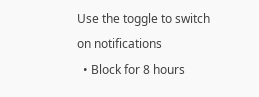Use the toggle to switch on notifications
  • Block for 8 hours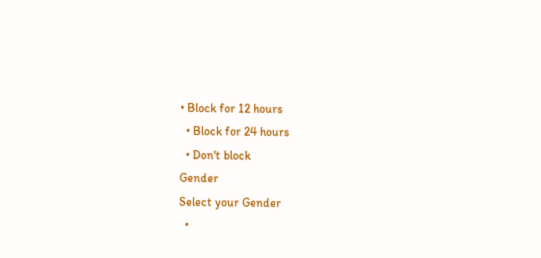• Block for 12 hours
  • Block for 24 hours
  • Don't block
Gender
Select your Gender
  •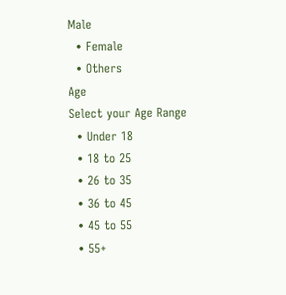Male
  • Female
  • Others
Age
Select your Age Range
  • Under 18
  • 18 to 25
  • 26 to 35
  • 36 to 45
  • 45 to 55
  • 55+